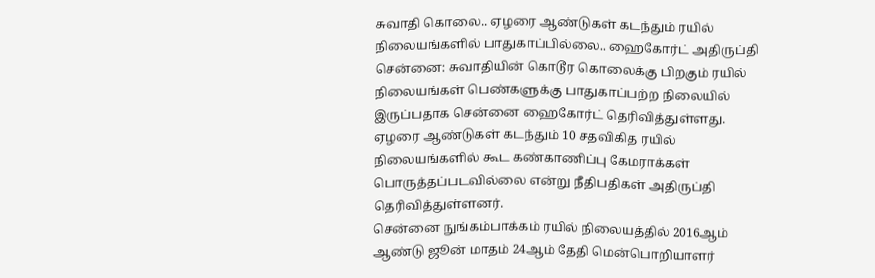சுவாதி கொலை.. ஏழரை ஆண்டுகள் கடந்தும் ரயில் நிலையங்களில் பாதுகாப்பில்லை.. ஹைகோர்ட் அதிருப்தி
சென்னை: சுவாதியின் கொடூர கொலைக்கு பிறகும் ரயில் நிலையங்கள் பெண்களுக்கு பாதுகாப்பற்ற நிலையில் இருப்பதாக சென்னை ஹைகோர்ட் தெரிவித்துள்ளது. ஏழரை ஆண்டுகள் கடந்தும் 10 சதவிகித ரயில் நிலையங்களில் கூட கண்காணிப்பு கேமராக்கள் பொருத்தப்படவில்லை என்று நீதிபதிகள் அதிருப்தி தெரிவித்துள்ளனர்.
சென்னை நுங்கம்பாக்கம் ரயில் நிலையத்தில் 2016ஆம் ஆண்டு ஜூன் மாதம் 24ஆம் தேதி மென்பொறியாளர்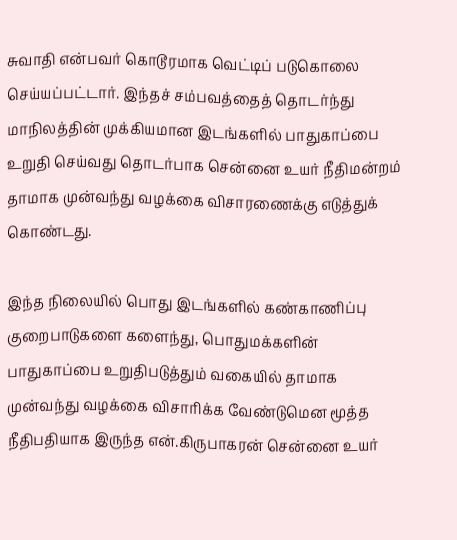சுவாதி என்பவர் கொடூரமாக வெட்டிப் படுகொலை செய்யப்பட்டார். இந்தச் சம்பவத்தைத் தொடர்ந்து மாநிலத்தின் முக்கியமான இடங்களில் பாதுகாப்பை உறுதி செய்வது தொடர்பாக சென்னை உயர் நீதிமன்றம் தாமாக முன்வந்து வழக்கை விசாரணைக்கு எடுத்துக் கொண்டது.

இந்த நிலையில் பொது இடங்களில் கண்காணிப்பு குறைபாடுகளை களைந்து, பொதுமக்களின் பாதுகாப்பை உறுதிபடுத்தும் வகையில் தாமாக முன்வந்து வழக்கை விசாரிக்க வேண்டுமென மூத்த நீதிபதியாக இருந்த என்.கிருபாகரன் சென்னை உயர்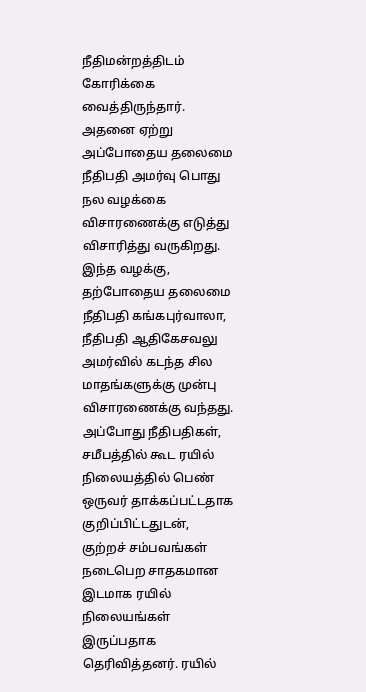நீதிமன்றத்திடம் கோரிக்கை வைத்திருந்தார்.
அதனை ஏற்று அப்போதைய தலைமை நீதிபதி அமர்வு பொது நல வழக்கை விசாரணைக்கு எடுத்து விசாரித்து வருகிறது. இந்த வழக்கு, தற்போதைய தலைமை நீதிபதி கங்கபுர்வாலா, நீதிபதி ஆதிகேசவலு அமர்வில் கடந்த சில மாதங்களுக்கு முன்பு விசாரணைக்கு வந்தது.
அப்போது நீதிபதிகள், சமீபத்தில் கூட ரயில் நிலையத்தில் பெண் ஒருவர் தாக்கப்பட்டதாக குறிப்பிட்டதுடன், குற்றச் சம்பவங்கள் நடைபெற சாதகமான இடமாக ரயில் நிலையங்கள் இருப்பதாக தெரிவித்தனர். ரயில்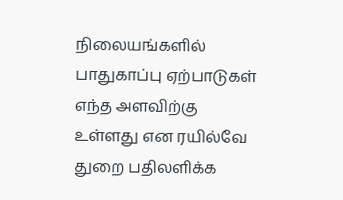நிலையங்களில் பாதுகாப்பு ஏற்பாடுகள் எந்த அளவிற்கு உள்ளது என ரயில்வே துறை பதிலளிக்க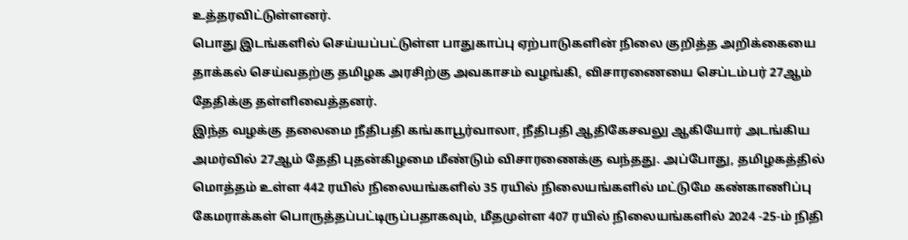உத்தரவிட்டுள்ளனர்.
பொது இடங்களில் செய்யப்பட்டுள்ள பாதுகாப்பு ஏற்பாடுகளின் நிலை குறித்த அறிக்கையை தாக்கல் செய்வதற்கு தமிழக அரசிற்கு அவகாசம் வழங்கி, விசாரணையை செப்டம்பர் 27ஆம் தேதிக்கு தள்ளிவைத்தனர்.
இந்த வழக்கு தலைமை நீதிபதி கங்காபூர்வாலா, நீதிபதி ஆதிகேசவலு ஆகியோர் அடங்கிய அமர்வில் 27ஆம் தேதி புதன்கிழமை மீண்டும் விசாரணைக்கு வந்தது. அப்போது, தமிழகத்தில் மொத்தம் உள்ள 442 ரயில் நிலையங்களில் 35 ரயில் நிலையங்களில் மட்டுமே கண்காணிப்பு கேமராக்கள் பொருத்தப்பட்டிருப்பதாகவும், மீதமுள்ள 407 ரயில் நிலையங்களில் 2024 -25-ம் நிதி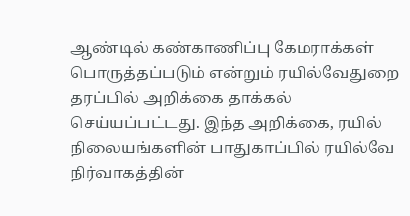ஆண்டில் கண்காணிப்பு கேமராக்கள் பொருத்தப்படும் என்றும் ரயில்வேதுறை தரப்பில் அறிக்கை தாக்கல் செய்யப்பட்டது. இந்த அறிக்கை, ரயில் நிலையங்களின் பாதுகாப்பில் ரயில்வே நிர்வாகத்தின்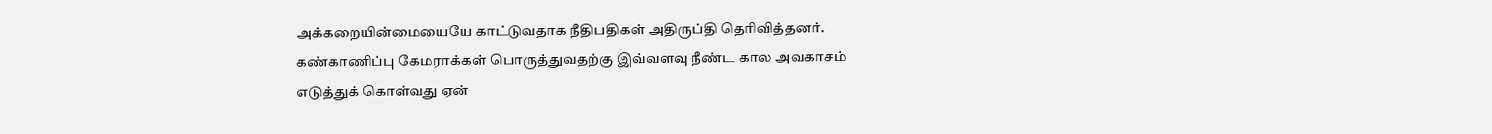அக்கறையின்மையையே காட்டுவதாக நீதிபதிகள் அதிருப்தி தெரிவித்தனர்.
கண்காணிப்பு கேமராக்கள் பொருத்துவதற்கு இவ்வளவு நீண்ட கால அவகாசம் எடுத்துக் கொள்வது ஏன்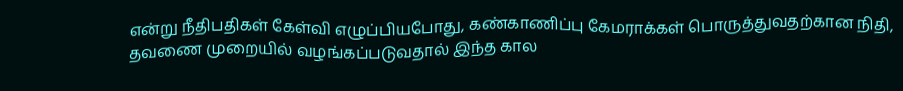என்று நீதிபதிகள் கேள்வி எழுப்பியபோது, கண்காணிப்பு கேமராக்கள் பொருத்துவதற்கான நிதி, தவணை முறையில் வழங்கப்படுவதால் இந்த கால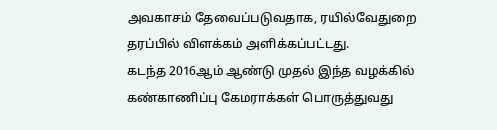அவகாசம் தேவைப்படுவதாக, ரயில்வேதுறை தரப்பில் விளக்கம் அளிக்கப்பட்டது.
கடந்த 2016ஆம் ஆண்டு முதல் இந்த வழக்கில் கண்காணிப்பு கேமராக்கள் பொருத்துவது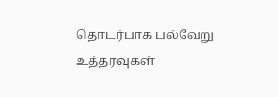தொடர்பாக பல்வேறு உத்தரவுகள்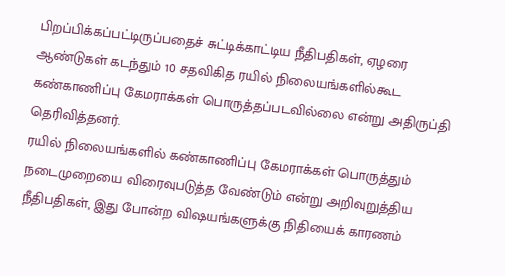பிறப்பிக்கப்பட்டிருப்பதைச் சுட்டிக்காட்டிய நீதிபதிகள், ஏழரை ஆண்டுகள் கடந்தும் 10 சதவிகித ரயில் நிலையங்களில்கூட கண்காணிப்பு கேமராக்கள் பொருத்தப்படவில்லை என்று அதிருப்தி தெரிவித்தனர்.
ரயில் நிலையங்களில் கண்காணிப்பு கேமராக்கள் பொருத்தும் நடைமுறையை விரைவுபடுத்த வேண்டும் என்று அறிவுறுத்திய நீதிபதிகள், இது போன்ற விஷயங்களுக்கு நிதியைக் காரணம்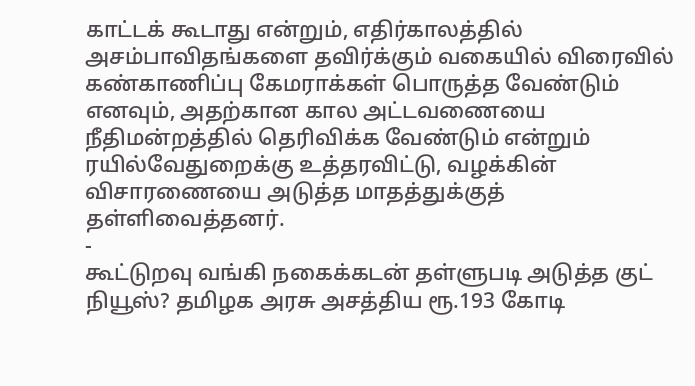காட்டக் கூடாது என்றும், எதிர்காலத்தில் அசம்பாவிதங்களை தவிர்க்கும் வகையில் விரைவில் கண்காணிப்பு கேமராக்கள் பொருத்த வேண்டும் எனவும், அதற்கான கால அட்டவணையை நீதிமன்றத்தில் தெரிவிக்க வேண்டும் என்றும் ரயில்வேதுறைக்கு உத்தரவிட்டு, வழக்கின் விசாரணையை அடுத்த மாதத்துக்குத் தள்ளிவைத்தனர்.
-
கூட்டுறவு வங்கி நகைக்கடன் தள்ளுபடி அடுத்த குட் நியூஸ்? தமிழக அரசு அசத்திய ரூ.193 கோடி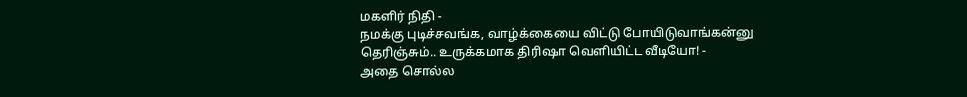மகளிர் நிதி -
நமக்கு புடிச்சவங்க, வாழ்க்கையை விட்டு போயிடுவாங்கன்னு தெரிஞ்சும்.. உருக்கமாக திரிஷா வெளியிட்ட வீடியோ! -
அதை சொல்ல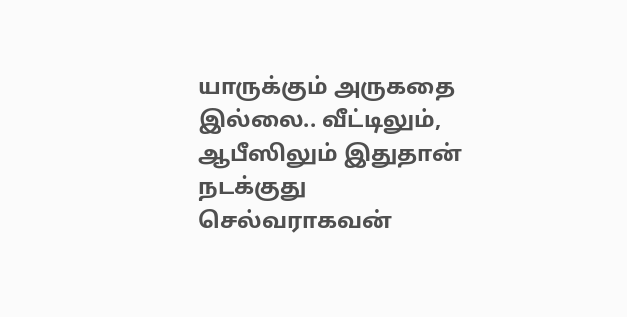யாருக்கும் அருகதை இல்லை.. வீட்டிலும், ஆபீஸிலும் இதுதான் நடக்குது செல்வராகவன்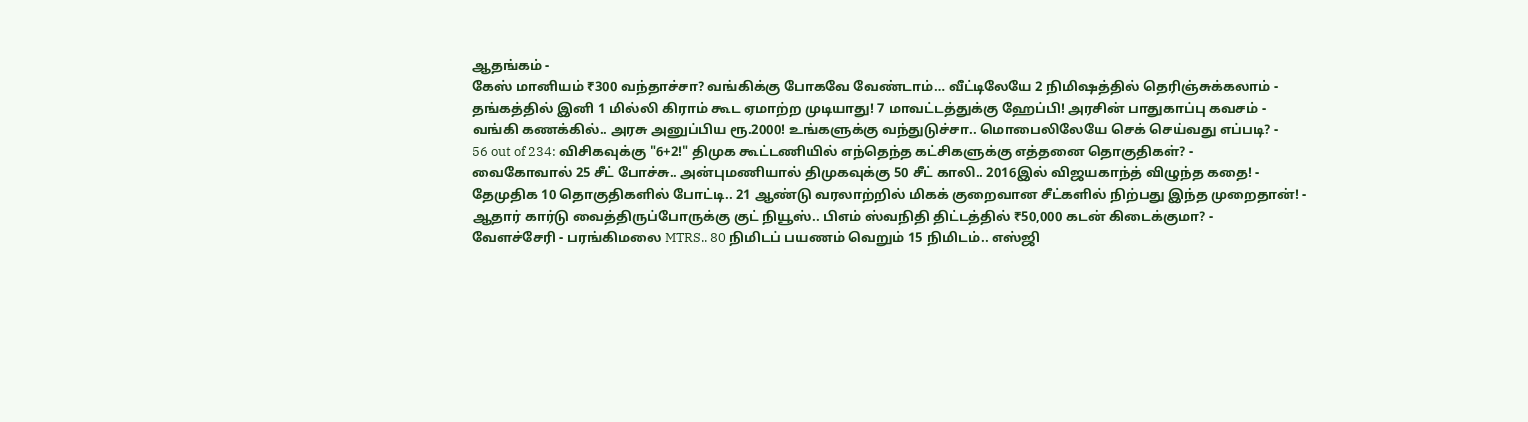ஆதங்கம் -
கேஸ் மானியம் ₹300 வந்தாச்சா? வங்கிக்கு போகவே வேண்டாம்… வீட்டிலேயே 2 நிமிஷத்தில் தெரிஞ்சுக்கலாம் -
தங்கத்தில் இனி 1 மில்லி கிராம் கூட ஏமாற்ற முடியாது! 7 மாவட்டத்துக்கு ஹேப்பி! அரசின் பாதுகாப்பு கவசம் -
வங்கி கணக்கில்.. அரசு அனுப்பிய ரூ.2000! உங்களுக்கு வந்துடுச்சா.. மொபைலிலேயே செக் செய்வது எப்படி? -
56 out of 234: விசிகவுக்கு "6+2!" திமுக கூட்டணியில் எந்தெந்த கட்சிகளுக்கு எத்தனை தொகுதிகள்? -
வைகோவால் 25 சீட் போச்சு.. அன்புமணியால் திமுகவுக்கு 50 சீட் காலி.. 2016இல் விஜயகாந்த் விழுந்த கதை! -
தேமுதிக 10 தொகுதிகளில் போட்டி.. 21 ஆண்டு வரலாற்றில் மிகக் குறைவான சீட்களில் நிற்பது இந்த முறைதான்! -
ஆதார் கார்டு வைத்திருப்போருக்கு குட் நியூஸ்.. பிஎம் ஸ்வநிதி திட்டத்தில் ₹50,000 கடன் கிடைக்குமா? -
வேளச்சேரி - பரங்கிமலை MTRS.. 80 நிமிடப் பயணம் வெறும் 15 நிமிடம்.. எஸ்ஜி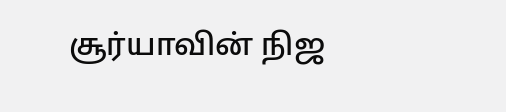சூர்யாவின் நிஜ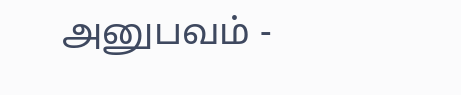அனுபவம் -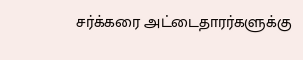சர்க்கரை அட்டைதாரர்களுக்கு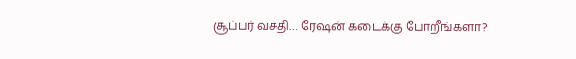சூப்பர் வசதி… ரேஷன் கடைக்கு போறீங்களா?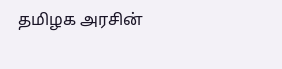தமிழக அரசின்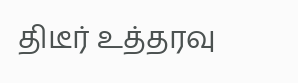திடீர் உத்தரவு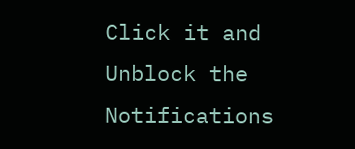Click it and Unblock the Notifications